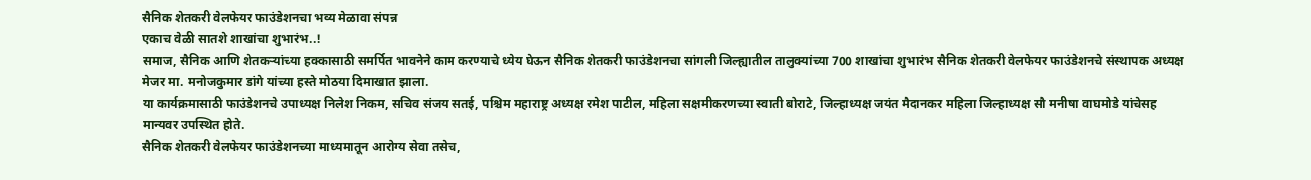सैनिक शेतकरी वेलफेयर फाउंडेशनचा भव्य मेळावा संपन्न
एकाच वेळी सातशे शाखांचा शुभारंभ..!
समाज, सैनिक आणि शेतकऱ्यांच्या हक्कासाठी समर्पित भावनेने काम करण्याचे ध्येय घेऊन सैनिक शेतकरी फाउंडेशनचा सांगली जिल्ह्यातील तालुक्यांच्या 700 शाखांचा शुभारंभ सैनिक शेतकरी वेलफेयर फाउंडेशनचे संस्थापक अध्यक्ष मेजर मा. मनोजकुमार डांगे यांच्या हस्ते मोठया दिमाखात झाला.
या कार्यक्रमासाठी फाउंडेशनचे उपाध्यक्ष निलेश निकम, सचिव संजय सतई, पश्चिम महाराष्ट्र अध्यक्ष रमेश पाटील, महिला सक्षमीकरणच्या स्वाती बोराटे, जिल्हाध्यक्ष जयंत मैदानकर महिला जिल्हाध्यक्ष सौ मनीषा वाघमोडे यांचेसह मान्यवर उपस्थित होते.
सैनिक शेतकरी वेलफेयर फाउंडेशनच्या माध्यमातून आरोग्य सेवा तसेच,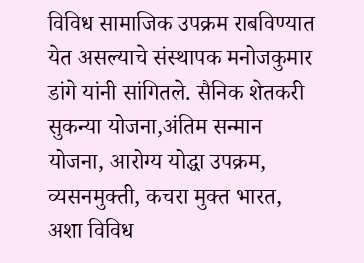विविध सामाजिक उपक्रम राबविण्यात येत असल्याचे संस्थापक मनोजकुमार डांगे यांनी सांगितले. सैनिक शेतकरी सुकन्या योजना,अंतिम सन्मान योजना, आरोग्य योद्धा उपक्रम, व्यसनमुक्ती, कचरा मुक्त भारत, अशा विविध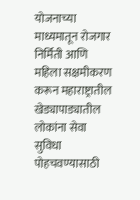योजनाच्या माध्यमातून रोजगार निर्मिती आणि महिला सक्षमीकरण करून महाराष्ट्रातील खेड्यापाड्यातील लोकांना सेवा सुविधा पोहचवण्यासाठी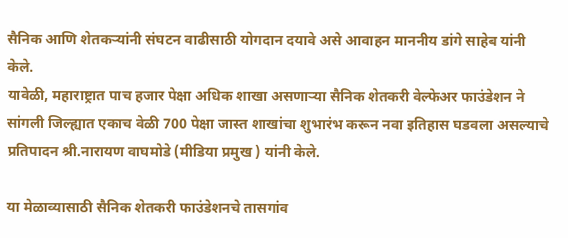सैनिक आणि शेतकऱ्यांनी संघटन वाढीसाठी योगदान दयावे असे आवाहन माननीय डांगे साहेब यांनी केले.
यावेळी, महाराष्ट्रात पाच हजार पेक्षा अधिक शाखा असणाऱ्या सैनिक शेतकरी वेल्फेअर फाउंडेशन ने सांगली जिल्ह्यात एकाच वेळी 700 पेक्षा जास्त शाखांचा शुभारंभ करून नवा इतिहास घडवला असल्याचे प्रतिपादन श्री.नारायण वाघमोडे (मीडिया प्रमुख ) यांनी केले.

या मेळाव्यासाठी सैनिक शेतकरी फाउंडेशनचे तासगांव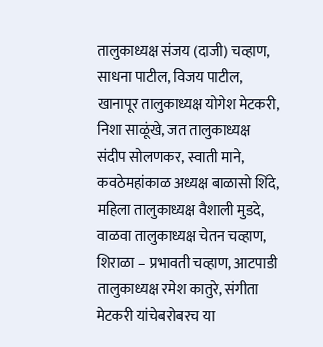तालुकाध्यक्ष संजय (दाजी) चव्हाण, साधना पाटील, विजय पाटील, खानापूर तालुकाध्यक्ष योगेश मेटकरी, निशा साळूंखे, जत तालुकाध्यक्ष संदीप सोलणकर, स्वाती माने, कवठेमहांकाळ अध्यक्ष बाळासो शिंदे, महिला तालुकाध्यक्ष वैशाली मुडदे, वाळवा तालुकाध्यक्ष चेतन चव्हाण, शिराळा – प्रभावती चव्हाण, आटपाडी तालुकाध्यक्ष रमेश कातुरे, संगीता मेटकरी यांचेबरोबरच या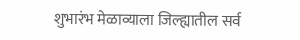शुभारंभ मेळाव्याला जिल्ह्यातील सर्व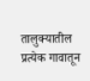तालुक्यातील प्रत्येक गावातून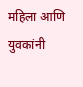महिला आणि युवकांनी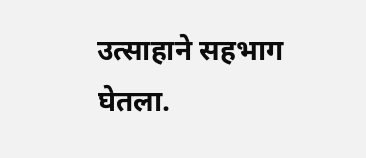उत्साहाने सहभाग घेतला.